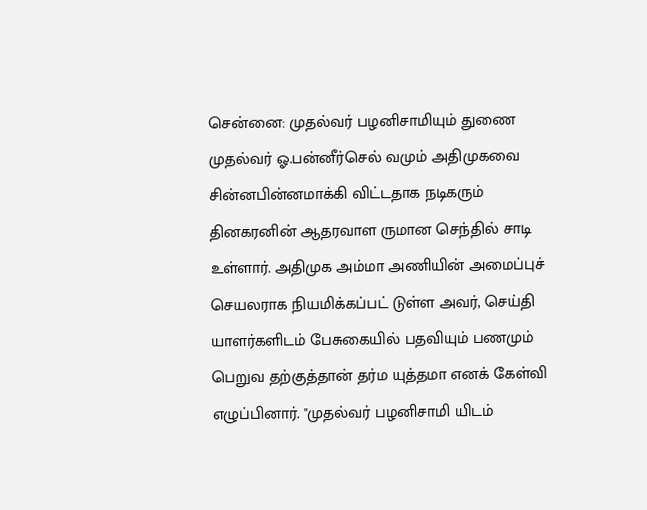சென்னை: முதல்வர் பழனிசாமியும் துணை முதல்வர் ஓ.பன்னீர்செல் வமும் அதிமுகவை சின்னபின்னமாக்கி விட்டதாக நடிகரும் தினகரனின் ஆதரவாள ருமான செந்தில் சாடி உள்ளார். அதிமுக அம்மா அணியின் அமைப்புச் செயலராக நியமிக்கப்பட் டுள்ள அவர், செய்தி யாளர்களிடம் பேசுகையில் பதவியும் பணமும் பெறுவ தற்குத்தான் தர்ம யுத்தமா எனக் கேள்வி எழுப்பினார். "முதல்வர் பழனிசாமி யிடம்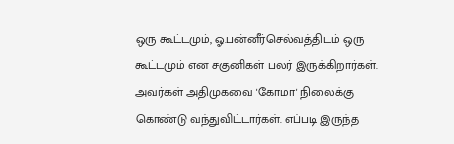ஒரு கூட்டமும், ஓ.பன்னீர்செல்வத்திடம் ஒரு கூட்டமும் என சகுனிகள் பலர் இருக்கிறார்கள். அவர்கள் அதிமுகவை 'கோமா' நிலைக்கு கொண்டு வந்துவிட்டார்கள். எப்படி இருந்த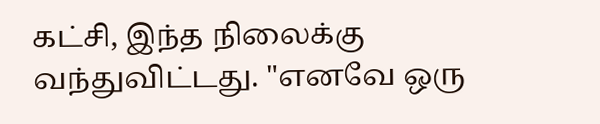கட்சி, இந்த நிலைக்கு வந்துவிட்டது. "எனவே ஒரு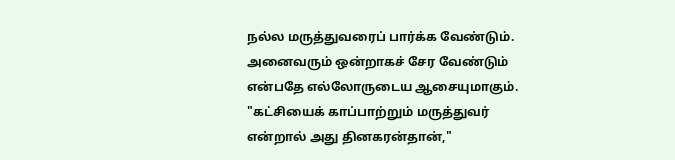நல்ல மருத்துவரைப் பார்க்க வேண்டும். அனைவரும் ஒன்றாகச் சேர வேண்டும் என்பதே எல்லோருடைய ஆசையுமாகும். "கட்சியைக் காப்பாற்றும் மருத்துவர் என்றால் அது தினகரன்தான்,"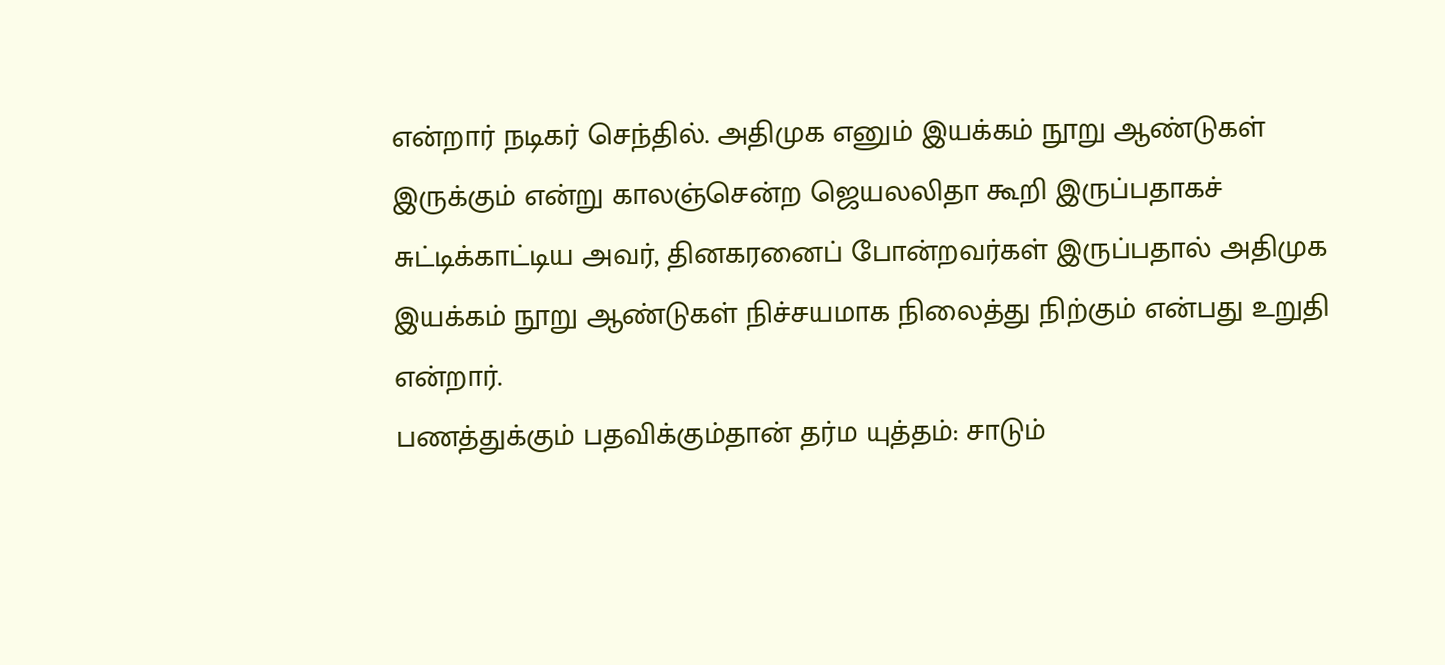என்றார் நடிகர் செந்தில். அதிமுக எனும் இயக்கம் நூறு ஆண்டுகள் இருக்கும் என்று காலஞ்சென்ற ஜெயலலிதா கூறி இருப்பதாகச் சுட்டிக்காட்டிய அவர், தினகரனைப் போன்றவர்கள் இருப்பதால் அதிமுக இயக்கம் நூறு ஆண்டுகள் நிச்சயமாக நிலைத்து நிற்கும் என்பது உறுதி என்றார்.
பணத்துக்கும் பதவிக்கும்தான் தர்ம யுத்தம்: சாடும்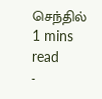செந்தில்
1 mins read
-